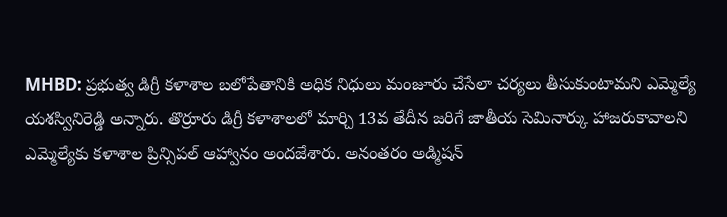MHBD: ప్రభుత్వ డిగ్రీ కళాశాల బలోపేతానికి అధిక నిధులు మంజూరు చేసేలా చర్యలు తీసుకుంటామని ఎమ్మెల్యే యశస్వినిరెడ్డి అన్నారు. తొర్రూరు డిగ్రీ కళాశాలలో మార్చి 13వ తేదీన జరిగే జాతీయ సెమినార్కు హాజరుకావాలని ఎమ్మెల్యేకు కళాశాల ప్రిన్సిపల్ ఆహ్వానం అందజేశారు. అనంతరం అడ్మిషన్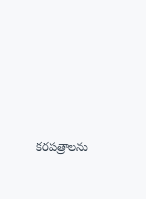కరపత్రాలను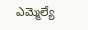ఎమ్మెల్యే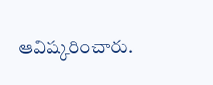ఆవిష్కరించారు.